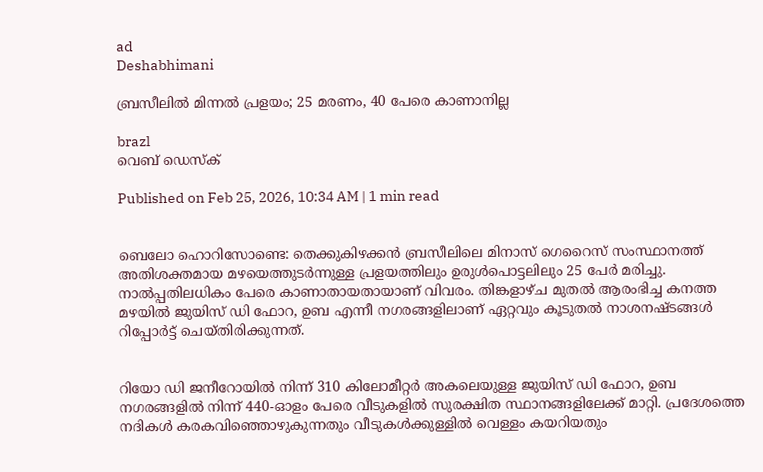ad
Deshabhimani

ബ്രസീലിൽ മിന്നൽ പ്രളയം; 25 മരണം, 40 പേരെ കാണാനില്ല

brazl
വെബ് ഡെസ്ക്

Published on Feb 25, 2026, 10:34 AM | 1 min read


ബെലോ ഹൊറിസോണ്ടെ: തെക്കുകിഴക്കൻ ബ്രസീലിലെ മിനാസ് ഗെറൈസ് സംസ്ഥാനത്ത് അതിശക്തമായ മഴയെത്തുടർന്നുള്ള പ്രളയത്തിലും ഉരുൾപൊട്ടലിലും 25 പേർ മരിച്ചു. നാൽപ്പതിലധികം പേരെ കാണാതായതായാണ് വിവരം. തിങ്കളാഴ്ച മുതൽ ആരംഭിച്ച കനത്ത മഴയിൽ ജുയിസ് ഡി ഫോറ, ഉബ എന്നീ നഗരങ്ങളിലാണ് ഏറ്റവും കൂടുതൽ നാശനഷ്ടങ്ങൾ റിപ്പോർട്ട് ചെയ്തിരിക്കുന്നത്.


റിയോ ഡി ജനീറോയിൽ നിന്ന് 310 കിലോമീറ്റർ അകലെയുള്ള ജുയിസ് ഡി ഫോറ, ഉബ നഗരങ്ങളിൽ നിന്ന് 440-ഓളം പേരെ വീടുകളിൽ സുരക്ഷിത സ്ഥാനങ്ങളിലേക്ക് മാറ്റി. പ്രദേശത്തെ നദികൾ കരകവിഞ്ഞൊഴുകുന്നതും വീടുകൾക്കുള്ളിൽ വെള്ളം കയറിയതും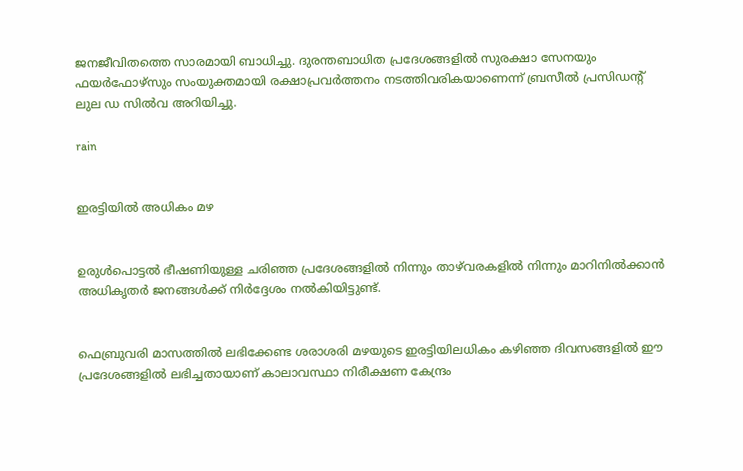ജനജീവിതത്തെ സാരമായി ബാധിച്ചു. ദുരന്തബാധിത പ്രദേശങ്ങളിൽ സുരക്ഷാ സേനയും ഫയർഫോഴ്‌സും സംയുക്തമായി രക്ഷാപ്രവർത്തനം നടത്തിവരികയാണെന്ന് ബ്രസീൽ പ്രസിഡന്റ് ലുല ഡ സിൽവ അറിയിച്ചു.

rain


ഇരട്ടിയിൽ അധികം മഴ


ഉരുൾപൊട്ടൽ ഭീഷണിയുള്ള ചരിഞ്ഞ പ്രദേശങ്ങളിൽ നിന്നും താഴ്‌വരകളിൽ നിന്നും മാറിനിൽക്കാൻ അധികൃതർ ജനങ്ങൾക്ക് നിർദ്ദേശം നൽകിയിട്ടുണ്ട്.


ഫെബ്രുവരി മാസത്തിൽ ലഭിക്കേണ്ട ശരാശരി മഴയുടെ ഇരട്ടിയിലധികം കഴിഞ്ഞ ദിവസങ്ങളിൽ ഈ പ്രദേശങ്ങളിൽ ലഭിച്ചതായാണ് കാലാവസ്ഥാ നിരീക്ഷണ കേന്ദ്രം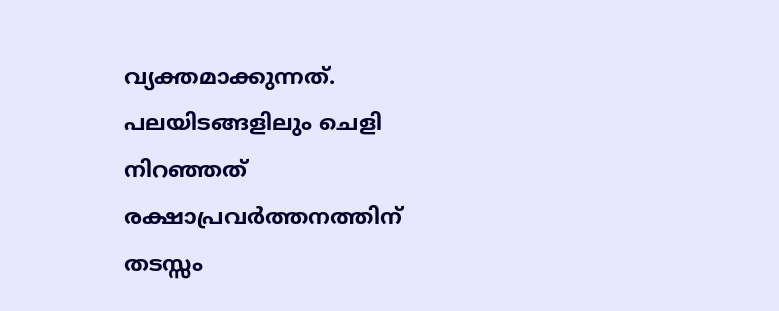വ്യക്തമാക്കുന്നത്. പലയിടങ്ങളിലും ചെളി നിറഞ്ഞത് രക്ഷാപ്രവർത്തനത്തിന് തടസ്സം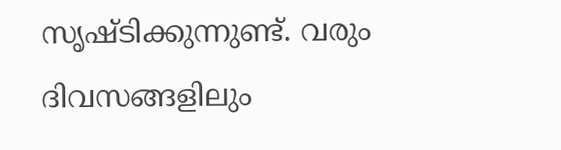സൃഷ്ടിക്കുന്നുണ്ട്. വരും ദിവസങ്ങളിലും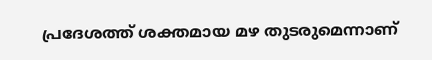പ്രദേശത്ത് ശക്തമായ മഴ തുടരുമെന്നാണ്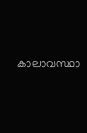കാലാവസ്ഥാ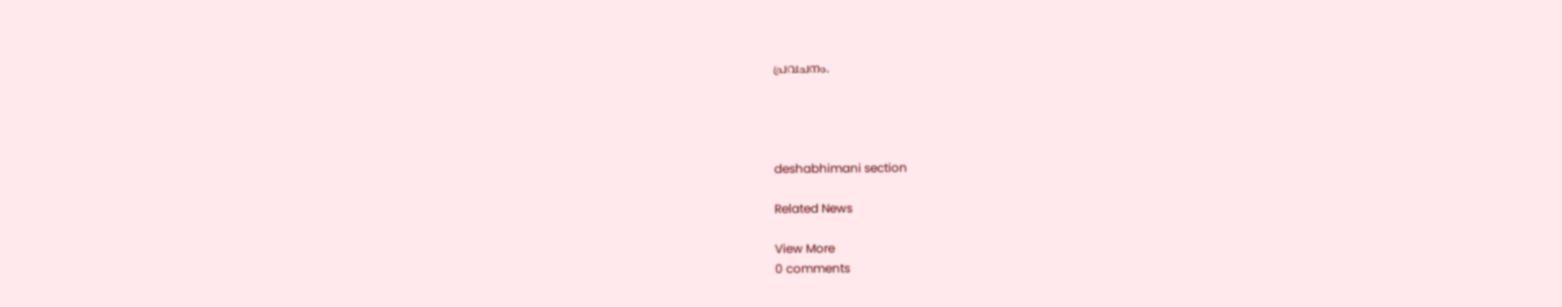പ്രവചനം.




deshabhimani section

Related News

View More
0 comments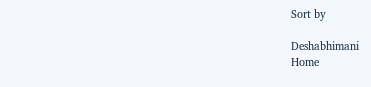Sort by

Deshabhimani
Home